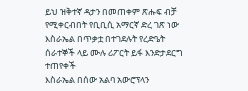ይህ ዝቅተኛ ዳታን በመጠቀም ጽሑፍ ብቻ የሚቀርብበት የቢቢሲ አማርኛ ድረ ገጽ ነው
እስራኤል በጥቃቷ በተገደሉት የረድዔት ሰራተኞች ላይ ሙሉ ሪፖርት ይፋ እንድታደርግ ተጠየቀች
እስራኤል በሰው አልባ አውሮፕላን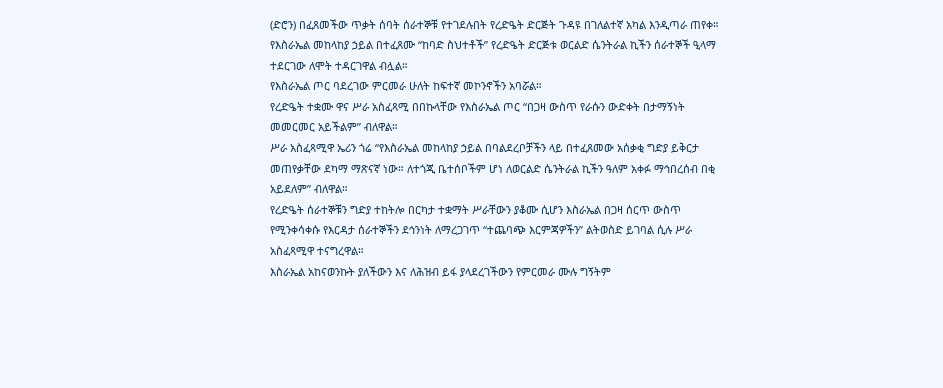(ድሮን) በፈጸመችው ጥቃት ሰባት ሰራተኞቹ የተገደሉበት የረድዔት ድርጅት ጉዳዩ በገለልተኛ አካል እንዲጣራ ጠየቀ።
የእስራኤል መከላከያ ኃይል በተፈጸሙ “ከባድ ስህተቶች” የረድዔት ድርጅቱ ወርልድ ሴንትራል ኪችን ሰራተኞች ዒላማ ተደርገው ለሞት ተዳርገዋል ብሏል።
የእስራኤል ጦር ባደረገው ምርመራ ሁለት ከፍተኛ መኮንኖችን አባሯል።
የረድዔት ተቋሙ ዋና ሥራ አስፈጻሚ በበኩላቸው የእስራኤል ጦር “በጋዛ ውስጥ የራሱን ውድቀት በታማኝነት መመርመር አይችልም” ብለዋል።
ሥራ አስፈጻሚዋ ኤሪን ጎሬ “የእስራኤል መከላከያ ኃይል በባልደረቦቻችን ላይ በተፈጸመው አሰቃቂ ግድያ ይቅርታ መጠየቃቸው ደካማ ማጽናኛ ነው። ለተጎጂ ቤተሰቦችም ሆነ ለወርልድ ሴንትራል ኪችን ዓለም አቀፉ ማኅበረሰብ በቂ አይደለም” ብለዋል።
የረድዔት ሰራተኞቹን ግድያ ተከትሎ በርካታ ተቋማት ሥራቸውን ያቆሙ ሲሆን እስራኤል በጋዛ ሰርጥ ውስጥ የሚንቀሳቀሱ የእርዳታ ሰራተኞችን ደኅንነት ለማረጋገጥ “ተጨባጭ እርምጃዎችን” ልትወስድ ይገባል ሲሉ ሥራ አስፈጻሚዋ ተናግረዋል።
እስራኤል አከናወንኩት ያለችውን እና ለሕዝብ ይፋ ያላደረገችውን የምርመራ ሙሉ ግኝትም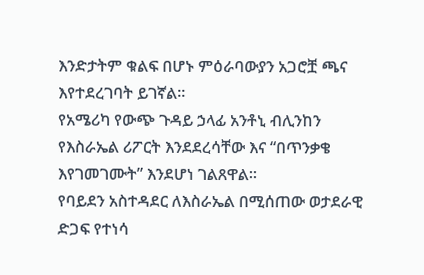እንድታትም ቁልፍ በሆኑ ምዕራባውያን አጋሮቿ ጫና እየተደረገባት ይገኛል።
የአሜሪካ የውጭ ጉዳይ ኃላፊ አንቶኒ ብሊንከን የእስራኤል ሪፖርት እንደደረሳቸው እና “በጥንቃቄ እየገመገሙት” እንደሆነ ገልጸዋል።
የባይደን አስተዳደር ለእስራኤል በሚሰጠው ወታደራዊ ድጋፍ የተነሳ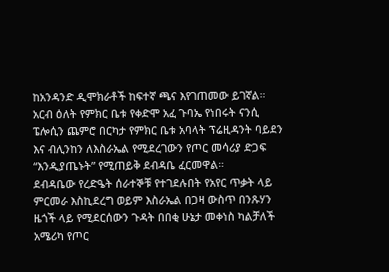ከአንዳንድ ዲሞክራቶች ከፍተኛ ጫና እየገጠመው ይገኛል።
አርብ ዕለት የምክር ቤቱ የቀድሞ አፈ ጉባኤ የነበሩት ናንሲ ፔሎሲን ጨምሮ በርካታ የምክር ቤቱ አባላት ፕሬዚዳንት ባይደን እና ብሊንከን ለእስራኤል የሚደረገውን የጦር መሳሪያ ድጋፍ “እንዲያጤኑት” የሚጠይቅ ደብዳቤ ፈርመዋል።
ደብዳቤው የረድዔት ሰራተኞቹ የተገደሉበት የአየር ጥቃት ላይ ምርመራ እስኪደረግ ወይም እስራኤል በጋዛ ውስጥ በንጹሃን ዜጎች ላይ የሚደርሰውን ጉዳት በበቂ ሁኔታ መቀነስ ካልቻለች አሜሪካ የጦር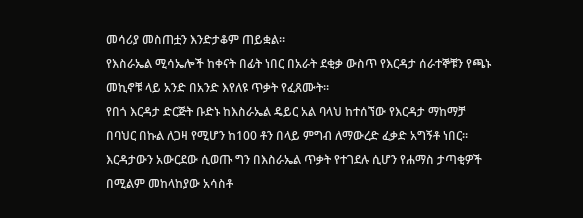መሳሪያ መስጠቷን እንድታቆም ጠይቋል።
የእስራኤል ሚሳኤሎች ከቀናት በፊት ነበር በአራት ደቂቃ ውስጥ የእርዳታ ሰራተኞቹን የጫኑ መኪኖቹ ላይ አንድ በአንድ እየለዩ ጥቃት የፈጸሙት።
የበጎ እርዳታ ድርጅት ቡድኑ ከእስራኤል ዴይር አል ባላህ ከተሰኘው የእርዳታ ማከማቻ በባህር በኩል ለጋዛ የሚሆን ከ100 ቶን በላይ ምግብ ለማውረድ ፈቃድ አግኝቶ ነበር።
እርዳታውን አውርደው ሲወጡ ግን በእስራኤል ጥቃት የተገደሉ ሲሆን የሐማስ ታጣቂዎች በሚልም መከላከያው አሳስቶ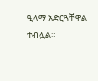ዒላማ አድርጓቸዋል ተብሏል።